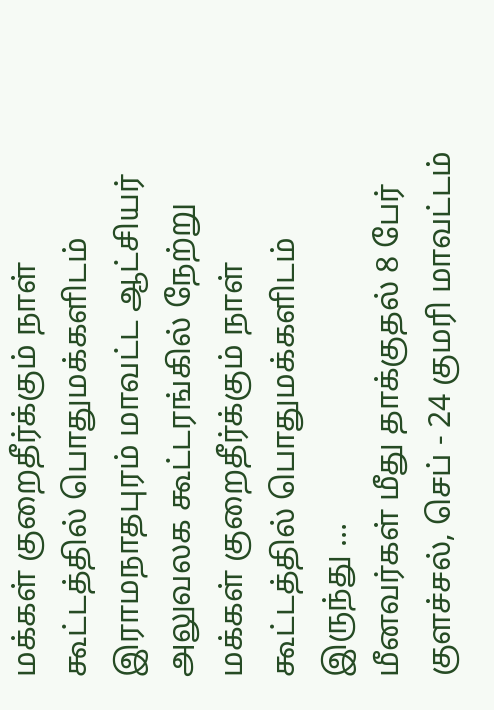மக்கள் குறைதீர்க்கும் நாள் கூட்டத்தில் பொதுமக்களிடம்
இராமநாதபுரம் மாவட்ட ஆட்சியர் அலுவலக கூட்டரங்கில் நேற்று மக்கள் குறைதீர்க்கும் நாள் கூட்டத்தில் பொதுமக்களிடம் இருந்து …
மீனவர்கள் மீது தாக்குதல் 8 பேர்
குளச்சல், செப் - 24 குமரி மாவட்டம்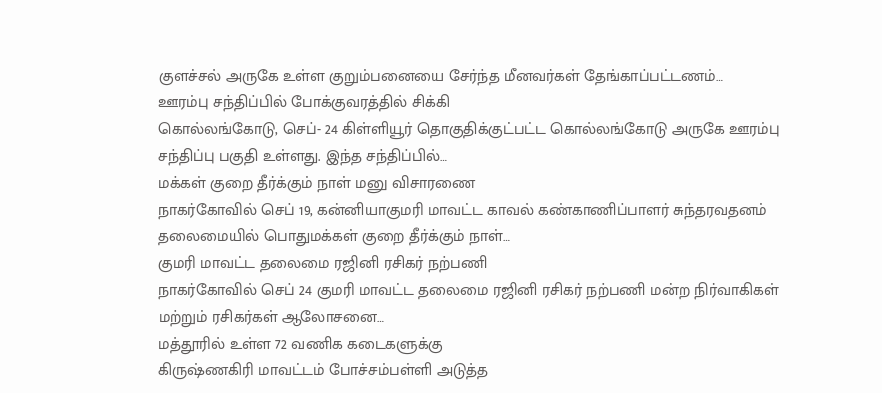குளச்சல் அருகே உள்ள குறும்பனையை சேர்ந்த மீனவர்கள் தேங்காப்பட்டணம்…
ஊரம்பு சந்திப்பில் போக்குவரத்தில் சிக்கி
கொல்லங்கோடு, செப்- 24 கிள்ளியூர் தொகுதிக்குட்பட்ட கொல்லங்கோடு அருகே ஊரம்பு சந்திப்பு பகுதி உள்ளது. இந்த சந்திப்பில்…
மக்கள் குறை தீர்க்கும் நாள் மனு விசாரணை
நாகர்கோவில் செப் 19, கன்னியாகுமரி மாவட்ட காவல் கண்காணிப்பாளர் சுந்தரவதனம் தலைமையில் பொதுமக்கள் குறை தீர்க்கும் நாள்…
குமரி மாவட்ட தலைமை ரஜினி ரசிகர் நற்பணி
நாகர்கோவில் செப் 24 குமரி மாவட்ட தலைமை ரஜினி ரசிகர் நற்பணி மன்ற நிர்வாகிகள் மற்றும் ரசிகர்கள் ஆலோசனை…
மத்தூரில் உள்ள 72 வணிக கடைகளுக்கு
கிருஷ்ணகிரி மாவட்டம் போச்சம்பள்ளி அடுத்த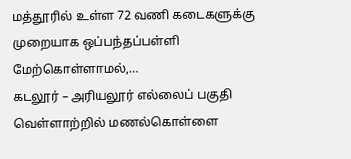மத்தூரில் உள்ள 72 வணி கடைகளுக்கு முறையாக ஒப்பந்தப்பள்ளி மேற்கொள்ளாமல்,…
கடலூர் – அரியலூர் எல்லைப் பகுதி வெள்ளாற்றில் மணல்கொள்ளை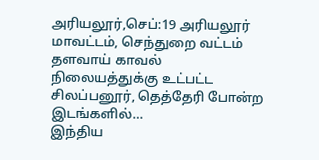அரியலூர்,செப்:19 அரியலூர் மாவட்டம், செந்துறை வட்டம் தளவாய் காவல் நிலையத்துக்கு உட்பட்ட சிலப்பனூர், தெத்தேரி போன்ற இடங்களில்…
இந்திய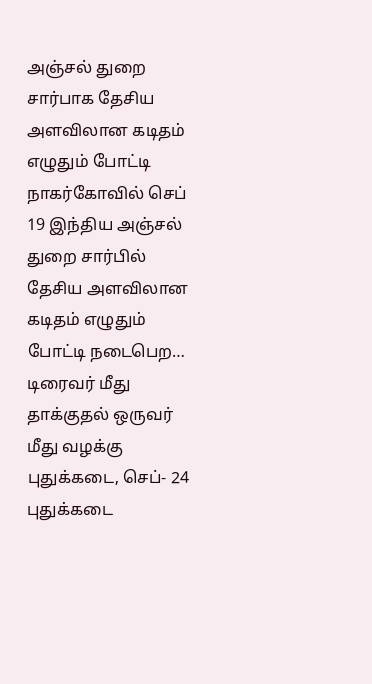அஞ்சல் துறை சார்பாக தேசிய அளவிலான கடிதம் எழுதும் போட்டி
நாகர்கோவில் செப் 19 இந்திய அஞ்சல் துறை சார்பில் தேசிய அளவிலான கடிதம் எழுதும் போட்டி நடைபெற…
டிரைவர் மீது தாக்குதல் ஒருவர் மீது வழக்கு
புதுக்கடை, செப்- 24 புதுக்கடை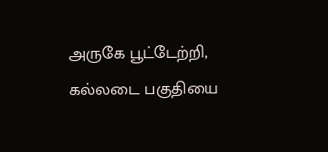அருகே பூட்டேற்றி, கல்லடை பகுதியை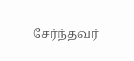சேர்ந்தவர்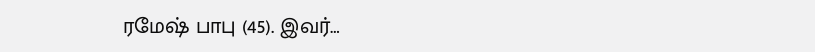ரமேஷ் பாபு (45). இவர்…